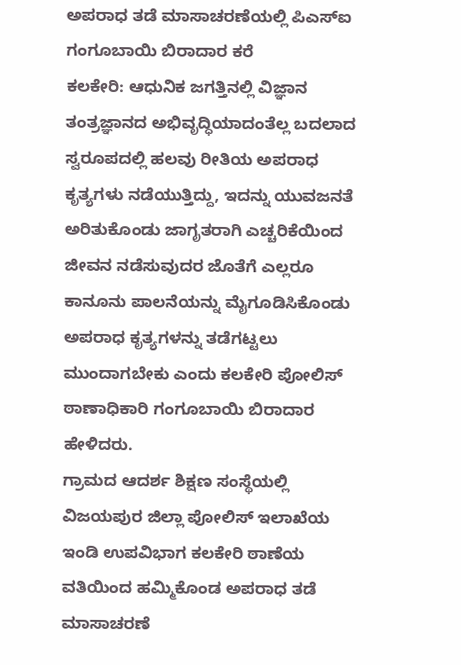ಅಪರಾಧ ತಡೆ ಮಾಸಾಚರಣೆಯಲ್ಲಿ ಪಿಎಸ್ಐ ಗಂಗೂಬಾಯಿ ಬಿರಾದಾರ ಕರೆ
ಕಲಕೇರಿ: ಆಧುನಿಕ ಜಗತ್ತಿನಲ್ಲಿ ವಿಜ್ಞಾನ ತಂತ್ರಜ್ಞಾನದ ಅಭಿವೃದ್ಧಿಯಾದಂತೆಲ್ಲ ಬದಲಾದ ಸ್ವರೂಪದಲ್ಲಿ ಹಲವು ರೀತಿಯ ಅಪರಾಧ ಕೃತ್ಯಗಳು ನಡೆಯುತ್ತಿದ್ದು, ಇದನ್ನು ಯುವಜನತೆ ಅರಿತುಕೊಂಡು ಜಾಗೃತರಾಗಿ ಎಚ್ಚರಿಕೆಯಿಂದ ಜೀವನ ನಡೆಸುವುದರ ಜೊತೆಗೆ ಎಲ್ಲರೂ ಕಾನೂನು ಪಾಲನೆಯನ್ನು ಮೈಗೂಡಿಸಿಕೊಂಡು ಅಪರಾಧ ಕೃತ್ಯಗಳನ್ನು ತಡೆಗಟ್ಟಲು ಮುಂದಾಗಬೇಕು ಎಂದು ಕಲಕೇರಿ ಪೋಲಿಸ್ ಠಾಣಾಧಿಕಾರಿ ಗಂಗೂಬಾಯಿ ಬಿರಾದಾರ ಹೇಳಿದರು.
ಗ್ರಾಮದ ಆದರ್ಶ ಶಿಕ್ಷಣ ಸಂಸ್ಥೆಯಲ್ಲಿ ವಿಜಯಪುರ ಜಿಲ್ಲಾ ಪೋಲಿಸ್ ಇಲಾಖೆಯ ಇಂಡಿ ಉಪವಿಭಾಗ ಕಲಕೇರಿ ಠಾಣೆಯ ವತಿಯಿಂದ ಹಮ್ಮಿಕೊಂಡ ಅಪರಾಧ ತಡೆ ಮಾಸಾಚರಣೆ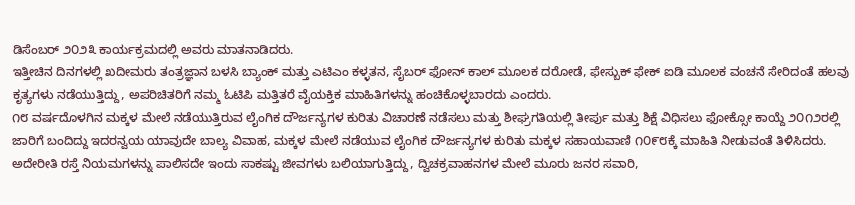ಡಿಸೆಂಬರ್ ೨೦೨೩ ಕಾರ್ಯಕ್ರಮದಲ್ಲಿ ಅವರು ಮಾತನಾಡಿದರು.
ಇತ್ತೀಚಿನ ದಿನಗಳಲ್ಲಿ ಖದೀಮರು ತಂತ್ರಜ್ಞಾನ ಬಳಸಿ ಬ್ಯಾಂಕ್ ಮತ್ತು ಎಟಿಎಂ ಕಳ್ಳತನ, ಸೈಬರ್ ಫೋನ್ ಕಾಲ್ ಮೂಲಕ ದರೋಡೆ, ಫೇಸ್ಬುಕ್ ಫೇಕ್ ಐಡಿ ಮೂಲಕ ವಂಚನೆ ಸೇರಿದಂತೆ ಹಲವು ಕೃತ್ಯಗಳು ನಡೆಯುತ್ತಿದ್ದು, ಅಪರಿಚಿತರಿಗೆ ನಮ್ಮ ಓಟಿಪಿ ಮತ್ತಿತರೆ ವೈಯಕ್ತಿಕ ಮಾಹಿತಿಗಳನ್ನು ಹಂಚಿಕೊಳ್ಳಬಾರದು ಎಂದರು.
೧೮ ವರ್ಷದೊಳಗಿನ ಮಕ್ಕಳ ಮೇಲೆ ನಡೆಯುತ್ತಿರುವ ಲೈಂಗಿಕ ದೌರ್ಜನ್ಯಗಳ ಕುರಿತು ವಿಚಾರಣೆ ನಡೆಸಲು ಮತ್ತು ಶೀಘ್ರಗತಿಯಲ್ಲಿ ತೀರ್ಪು ಮತ್ತು ಶಿಕ್ಷೆ ವಿಧಿಸಲು ಫೋಕ್ಸೋ ಕಾಯ್ದೆ ೨೦೧೨ರಲ್ಲಿ ಜಾರಿಗೆ ಬಂದಿದ್ದು ಇದರನ್ವಯ ಯಾವುದೇ ಬಾಲ್ಯ ವಿವಾಹ, ಮಕ್ಕಳ ಮೇಲೆ ನಡೆಯುವ ಲೈಂಗಿಕ ದೌರ್ಜನ್ಯಗಳ ಕುರಿತು ಮಕ್ಕಳ ಸಹಾಯವಾಣಿ ೧೦೯೮ಕ್ಕೆ ಮಾಹಿತಿ ನೀಡುವಂತೆ ತಿಳಿಸಿದರು.
ಅದೇರೀತಿ ರಸ್ತೆ ನಿಯಮಗಳನ್ನು ಪಾಲಿಸದೇ ಇಂದು ಸಾಕಷ್ಟು ಜೀವಗಳು ಬಲಿಯಾಗುತ್ತಿದ್ದು, ದ್ವಿಚಕ್ರವಾಹನಗಳ ಮೇಲೆ ಮೂರು ಜನರ ಸವಾರಿ,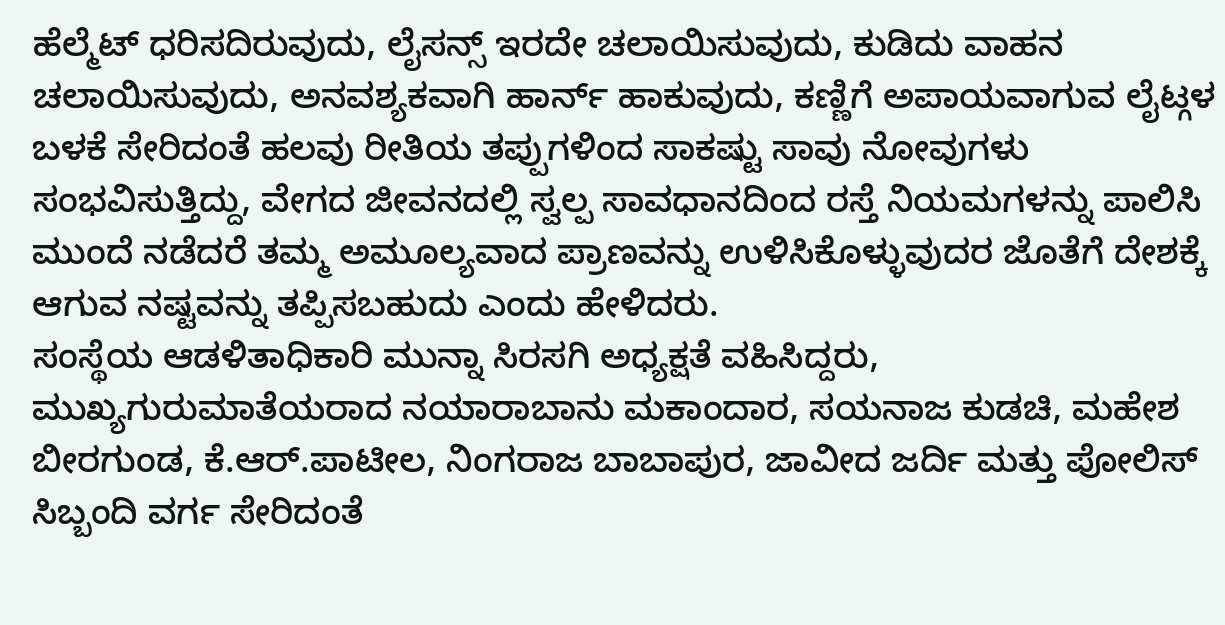ಹೆಲ್ಮೆಟ್ ಧರಿಸದಿರುವುದು, ಲೈಸನ್ಸ್ ಇರದೇ ಚಲಾಯಿಸುವುದು, ಕುಡಿದು ವಾಹನ ಚಲಾಯಿಸುವುದು, ಅನವಶ್ಯಕವಾಗಿ ಹಾರ್ನ್ ಹಾಕುವುದು, ಕಣ್ಣಿಗೆ ಅಪಾಯವಾಗುವ ಲೈಟ್ಗಳ ಬಳಕೆ ಸೇರಿದಂತೆ ಹಲವು ರೀತಿಯ ತಪ್ಪುಗಳಿಂದ ಸಾಕಷ್ಟು ಸಾವು ನೋವುಗಳು ಸಂಭವಿಸುತ್ತಿದ್ದು, ವೇಗದ ಜೀವನದಲ್ಲಿ ಸ್ವಲ್ಪ ಸಾವಧಾನದಿಂದ ರಸ್ತೆ ನಿಯಮಗಳನ್ನು ಪಾಲಿಸಿ ಮುಂದೆ ನಡೆದರೆ ತಮ್ಮ ಅಮೂಲ್ಯವಾದ ಪ್ರಾಣವನ್ನು ಉಳಿಸಿಕೊಳ್ಳುವುದರ ಜೊತೆಗೆ ದೇಶಕ್ಕೆ ಆಗುವ ನಷ್ಟವನ್ನು ತಪ್ಪಿಸಬಹುದು ಎಂದು ಹೇಳಿದರು.
ಸಂಸ್ಥೆಯ ಆಡಳಿತಾಧಿಕಾರಿ ಮುನ್ನಾ ಸಿರಸಗಿ ಅಧ್ಯಕ್ಷತೆ ವಹಿಸಿದ್ದರು,
ಮುಖ್ಯಗುರುಮಾತೆಯರಾದ ನಯಾರಾಬಾನು ಮಕಾಂದಾರ, ಸಯನಾಜ ಕುಡಚಿ, ಮಹೇಶ ಬೀರಗುಂಡ, ಕೆ.ಆರ್.ಪಾಟೀಲ, ನಿಂಗರಾಜ ಬಾಬಾಪುರ, ಜಾವೀದ ಜರ್ದಿ ಮತ್ತು ಪೋಲಿಸ್ ಸಿಬ್ಬಂದಿ ವರ್ಗ ಸೇರಿದಂತೆ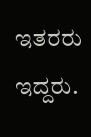ಇತರರು ಇದ್ದರು.